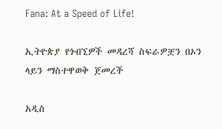Fana: At a Speed of Life!

ኢትዮጵያ የጎብኚዎች መዳረሻ ስፍራዎቿን በኦን ላይን ማስተዋወቅ ጀመረች

አዲስ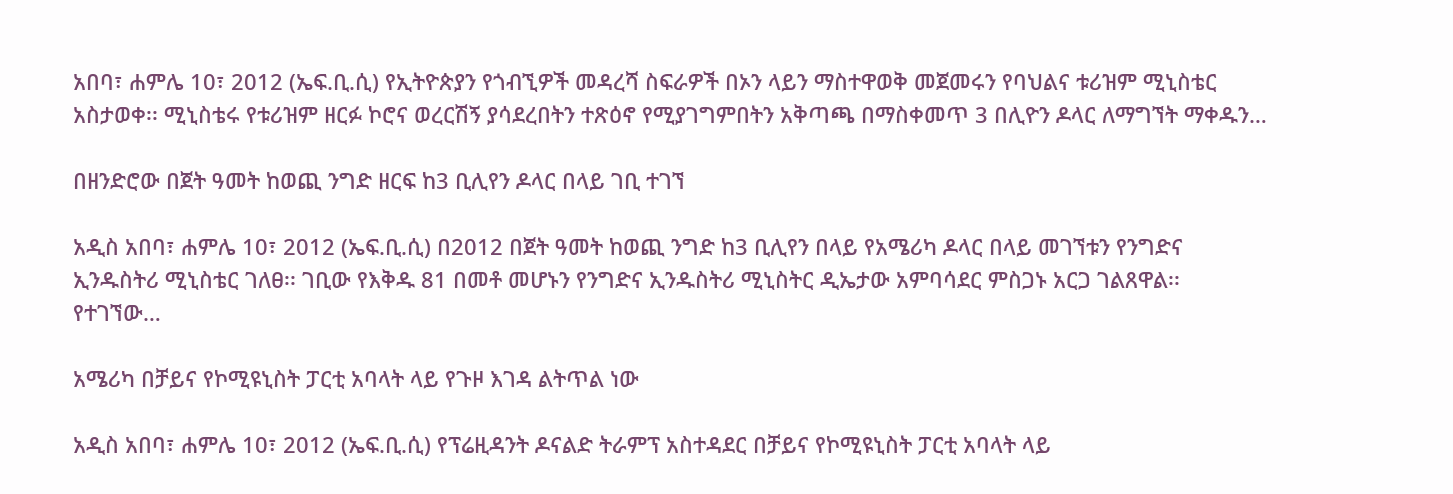አበባ፣ ሐምሌ 10፣ 2012 (ኤፍ.ቢ.ሲ) የኢትዮጵያን የጎብኚዎች መዳረሻ ስፍራዎች በኦን ላይን ማስተዋወቅ መጀመሩን የባህልና ቱሪዝም ሚኒስቴር አስታወቀ፡፡ ሚኒስቴሩ የቱሪዝም ዘርፉ ኮሮና ወረርሽኝ ያሳደረበትን ተጽዕኖ የሚያገግምበትን አቅጣጫ በማስቀመጥ 3 በሊዮን ዶላር ለማግኘት ማቀዱን…

በዘንድሮው በጀት ዓመት ከወጪ ንግድ ዘርፍ ከ3 ቢሊየን ዶላር በላይ ገቢ ተገኘ

አዲስ አበባ፣ ሐምሌ 10፣ 2012 (ኤፍ.ቢ.ሲ) በ2012 በጀት ዓመት ከወጪ ንግድ ከ3 ቢሊየን በላይ የአሜሪካ ዶላር በላይ መገኘቱን የንግድና ኢንዱስትሪ ሚኒስቴር ገለፀ፡፡ ገቢው የእቅዱ 81 በመቶ መሆኑን የንግድና ኢንዱስትሪ ሚኒስትር ዲኤታው አምባሳደር ምስጋኑ አርጋ ገልጸዋል፡፡ የተገኘው…

አሜሪካ በቻይና የኮሚዩኒስት ፓርቲ አባላት ላይ የጉዞ እገዳ ልትጥል ነው

አዲስ አበባ፣ ሐምሌ 10፣ 2012 (ኤፍ.ቢ.ሲ) የፕሬዚዳንት ዶናልድ ትራምፕ አስተዳደር በቻይና የኮሚዩኒስት ፓርቲ አባላት ላይ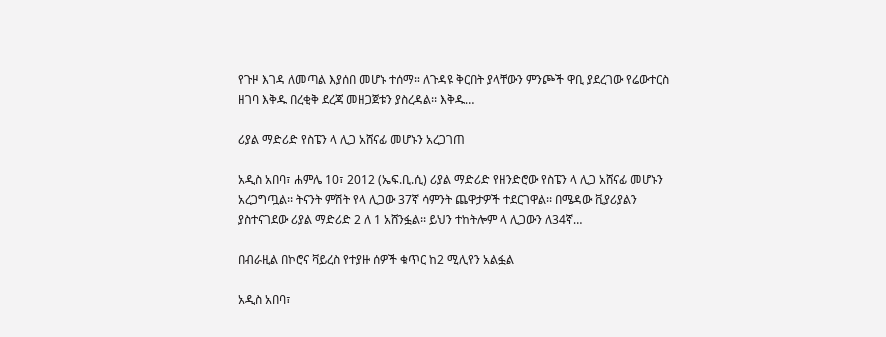የጉዞ እገዳ ለመጣል እያሰበ መሆኑ ተሰማ። ለጉዳዩ ቅርበት ያላቸውን ምንጮች ዋቢ ያደረገው የሬውተርስ ዘገባ እቅዱ በረቂቅ ደረጃ መዘጋጀቱን ያስረዳል፡፡ እቅዱ…

ሪያል ማድሪድ የስፔን ላ ሊጋ አሸናፊ መሆኑን አረጋገጠ

አዲስ አበባ፣ ሐምሌ 10፣ 2012 (ኤፍ.ቢ.ሲ) ሪያል ማድሪድ የዘንድሮው የስፔን ላ ሊጋ አሸናፊ መሆኑን አረጋግጧል፡፡ ትናንት ምሽት የላ ሊጋው 37ኛ ሳምንት ጨዋታዎች ተደርገዋል፡፡ በሜዳው ቪያሪያልን ያስተናገደው ሪያል ማድሪድ 2 ለ 1 አሸንፏል፡፡ ይህን ተከትሎም ላ ሊጋውን ለ34ኛ…

በብራዚል በኮሮና ቫይረስ የተያዙ ሰዎች ቁጥር ከ2 ሚሊየን አልፏል

አዲስ አበባ፣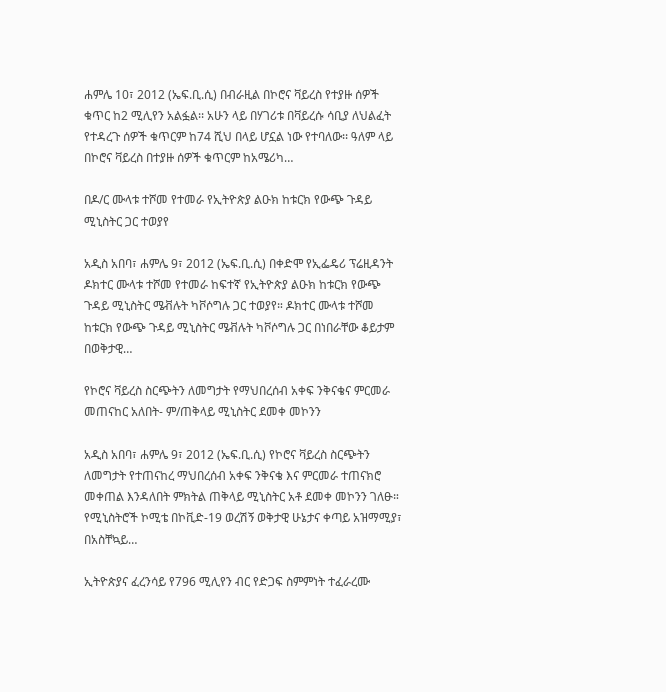ሐምሌ 10፣ 2012 (ኤፍ.ቢ.ሲ) በብራዚል በኮሮና ቫይረስ የተያዙ ሰዎች ቁጥር ከ2 ሚሊየን አልፏል፡፡ አሁን ላይ በሃገሪቱ በቫይረሱ ሳቢያ ለህልፈት የተዳረጉ ሰዎች ቁጥርም ከ74 ሺህ በላይ ሆኗል ነው የተባለው፡፡ ዓለም ላይ በኮሮና ቫይረስ በተያዙ ሰዎች ቁጥርም ከአሜሪካ…

በዶ/ር ሙላቱ ተሾመ የተመራ የኢትዮጵያ ልዑክ ከቱርክ የውጭ ጉዳይ ሚኒስትር ጋር ተወያየ

አዲስ አበባ፣ ሐምሌ 9፣ 2012 (ኤፍ.ቢ.ሲ) በቀድሞ የኢፌዴሪ ፕሬዚዳንት ዶክተር ሙላቱ ተሾመ የተመራ ከፍተኛ የኢትዮጵያ ልዑክ ከቱርክ የውጭ ጉዳይ ሚኒስትር ሜቭሉት ካቮሶግሉ ጋር ተወያየ። ዶክተር ሙላቱ ተሾመ ከቱርክ የውጭ ጉዳይ ሚኒስትር ሜቭሉት ካቮሶግሉ ጋር በነበራቸው ቆይታም በወቅታዊ…

የኮሮና ቫይረስ ስርጭትን ለመግታት የማህበረሰብ አቀፍ ንቅናቄና ምርመራ መጠናከር አለበት- ም/ጠቅላይ ሚኒስትር ደመቀ መኮንን

አዲስ አበባ፣ ሐምሌ 9፣ 2012 (ኤፍ.ቢ.ሲ) የኮሮና ቫይረስ ስርጭትን ለመግታት የተጠናከረ ማህበረሰብ አቀፍ ንቅናቄ እና ምርመራ ተጠናክሮ መቀጠል እንዳለበት ምክትል ጠቅላይ ሚኒስትር አቶ ደመቀ መኮንን ገለፁ። የሚኒስትሮች ኮሚቴ በኮቪድ-19 ወረሽኝ ወቅታዊ ሁኔታና ቀጣይ አዝማሚያ፣ በአስቸኳይ…

ኢትዮጵያና ፈረንሳይ የ796 ሚሊየን ብር የድጋፍ ስምምነት ተፈራረሙ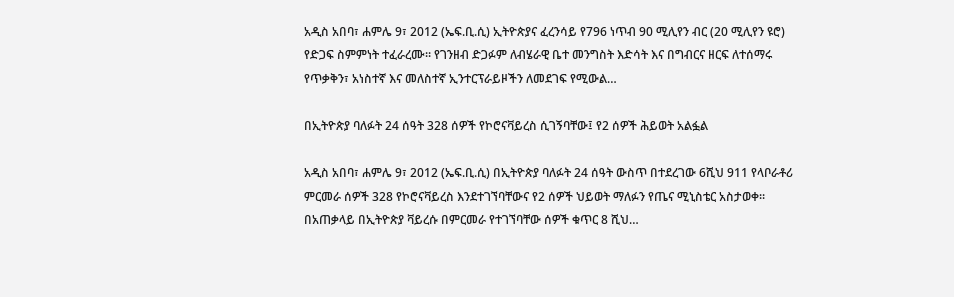አዲስ አበባ፣ ሐምሌ 9፣ 2012 (ኤፍ.ቢ.ሲ) ኢትዮጵያና ፈረንሳይ የ796 ነጥብ 90 ሚሊየን ብር (20 ሚሊየን ዩሮ) የድጋፍ ስምምነት ተፈራረሙ። የገንዘብ ድጋፉም ለብሄራዊ ቤተ መንግስት እድሳት እና በግብርና ዘርፍ ለተሰማሩ የጥቃቅን፣ አነስተኛ እና መለስተኛ ኢንተርፕራይዞችን ለመደገፍ የሚውል…

በኢትዮጵያ ባለፉት 24 ሰዓት 328 ሰዎች የኮሮናቫይረስ ሲገኝባቸው፤ የ2 ሰዎች ሕይወት አልፏል

አዲስ አበባ፣ ሐምሌ 9፣ 2012 (ኤፍ.ቢ.ሲ) በኢትዮጵያ ባለፉት 24 ሰዓት ውስጥ በተደረገው 6ሺህ 911 የላቦራቶሪ ምርመራ ሰዎች 328 የኮሮናቫይረስ እንደተገኘባቸውና የ2 ሰዎች ህይወት ማለፉን የጤና ሚኒስቴር አስታወቀ። በአጠቃላይ በኢትዮጵያ ቫይረሱ በምርመራ የተገኘባቸው ሰዎች ቁጥር 8 ሺህ…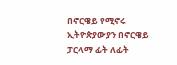በኖርዌይ የሚኖሩ ኢትዮጵያውያን በኖርዌይ ፓርላማ ፊት ለፊት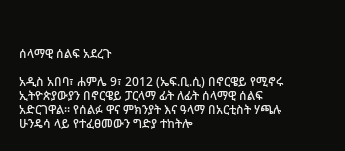ሰላማዊ ሰልፍ አደረጉ

አዲስ አበባ፣ ሐምሌ 9፣ 2012 (ኤፍ.ቢ.ሲ) በኖርዌይ የሚኖሩ ኢትዮጵያውያን በኖርዌይ ፓርላማ ፊት ለፊት ሰላማዊ ሰልፍ አድርገዋል። የሰልፉ ዋና ምክንያት እና ዓላማ በአርቲስት ሃጫሉ ሁንዴሳ ላይ የተፈፀመውን ግድያ ተከትሎ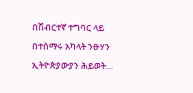በሽብርተኛ ተግባር ላይ በተሰማሩ አካላት ንፁሃን ኢትዮጵያውያን ሕይወት…